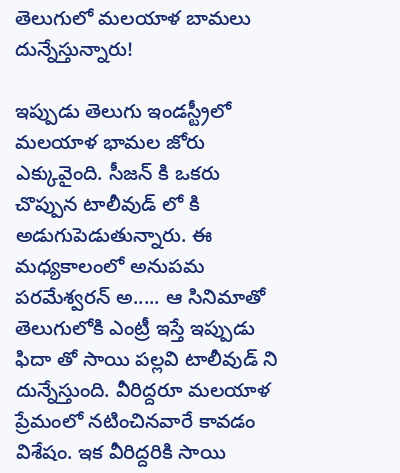తెలుగులో మలయాళ బామలు దున్నేస్తున్నారు!

ఇప్పుడు తెలుగు ఇండస్ట్రీలో మలయాళ భామల జోరు ఎక్కువైంది. సీజన్ కి ఒకరు చొప్పున టాలీవుడ్ లో కి అడుగుపెడుతున్నారు. ఈ మధ్యకాలంలో అనుపమ పరమేశ్వరన్ అ..... ఆ సినిమాతో తెలుగులోకి ఎంట్రీ ఇస్తే ఇప్పుడు ఫిదా తో సాయి పల్లవి టాలీవుడ్ ని దున్నేస్తుంది. వీరిద్దరూ మలయాళ ప్రేమంలో నటించినవారే కావడం విశేషం. ఇక వీరిద్దరికి సాయి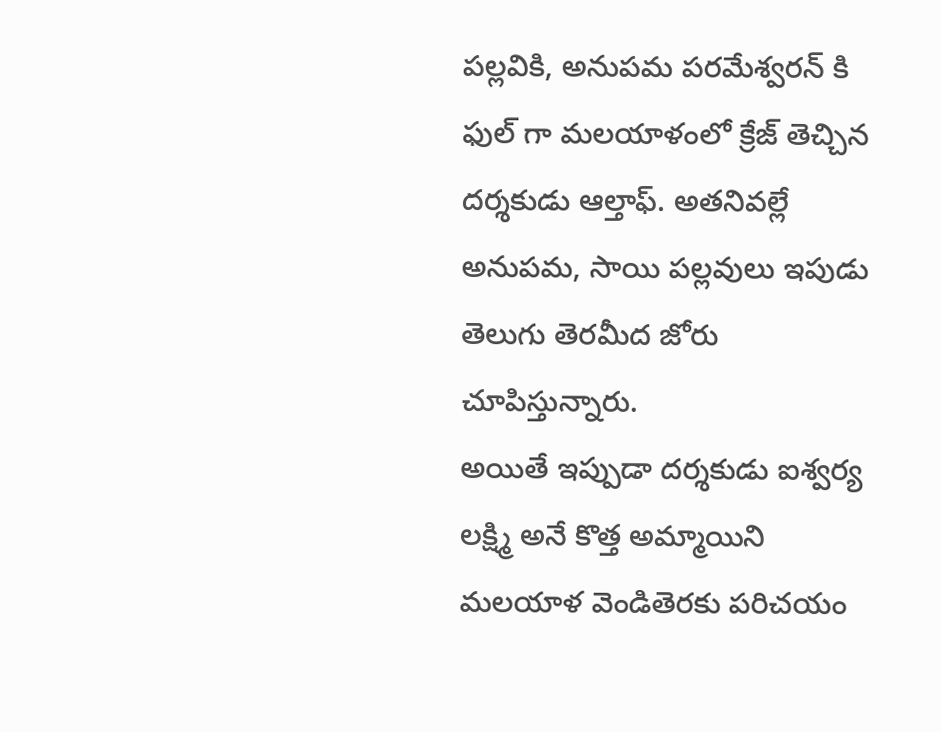పల్లవికి, అనుపమ పరమేశ్వరన్ కి ఫుల్ గా మలయాళంలో క్రేజ్ తెచ్చిన దర్శకుడు ఆల్తాఫ్. అతనివల్లే అనుపమ, సాయి పల్లవులు ఇపుడు తెలుగు తెరమీద జోరు చూపిస్తున్నారు.
అయితే ఇప్పుడా దర్శకుడు ఐశ్వర్య లక్ష్మి అనే కొత్త అమ్మాయిని మలయాళ వెండితెరకు పరిచయం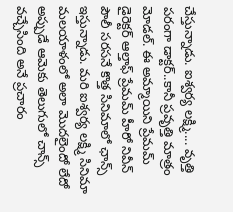చేస్తున్నాడు. ఐశ్వర్య లక్ష్మి.... వృత్తి పరంగా డాక్టర్..కానీ ప్రవృత్తి మాత్రం మోడల్. ఈ అమ్మాయిని ప్రేమమ్ డైరెక్టర్ ఆల్తాఫ్ ప్రేమమ్ హీరో నివీన్ పౌలీ సరసనే కొత్త సినిమాలో ఛాన్స్ ఇస్తున్నాడు. మరి ఐశ్వర్య లక్ష్మి సినిమా మలయాళంలో అలా మొదలైందో లేదో అప్పుడే ఆమెకు తెలుగులో చాన్స్ వచ్చేసింది అనే ప్రచారం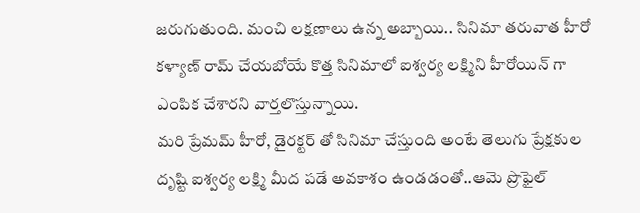జరుగుతుంది. మంచి లక్షణాలు ఉన్న అబ్బాయి.. సినిమా తరువాత హీరో కళ్యాణ్ రామ్ చేయబోయే కొత్త సినిమాలో ఐశ్వర్య లక్ష్మిని హీరోయిన్ గా ఎంపిక చేశారని వార్తలొస్తున్నాయి.
మరి ప్రేమమ్ హీరో, డైరక్టర్ తో సినిమా చేస్తుంది అంటే తెలుగు ప్రేక్షకుల దృష్టి ఐశ్వర్య లక్ష్మి మీద పడే అవకాశం ఉండడంతో..ఆమె ప్రొఫైల్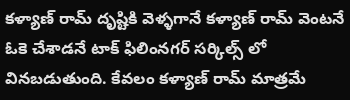కళ్యాణ్ రామ్ దృష్టికి వెళ్ళగానే కళ్యాణ్ రామ్ వెంటనే ఓకె చేశాడనే టాక్ ఫిలింనగర్ సర్కిల్స్ లో వినబడుతుంది. కేవలం కళ్యాణ్ రామ్ మాత్రమే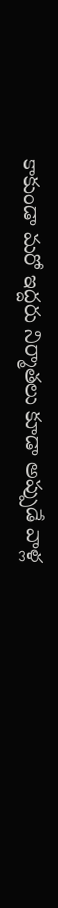కాకుండా మరో ఇద్దరు నిర్మాతలు కూడా అప్పుడే వాళ్ల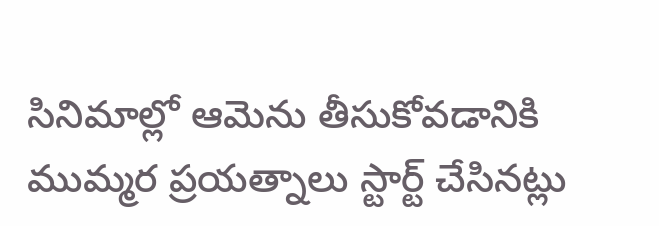సినిమాల్లో ఆమెను తీసుకోవడానికి ముమ్మర ప్రయత్నాలు స్టార్ట్ చేసినట్లు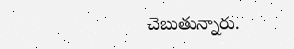చెబుతున్నారు.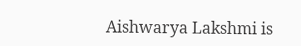Aishwarya Lakshmi is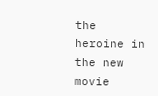the heroine in the new movie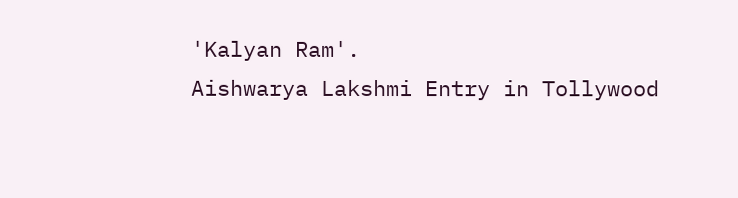'Kalyan Ram'.
Aishwarya Lakshmi Entry in Tollywood